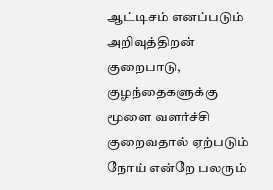ஆட்டிசம் எனப்படும் அறிவுத்திறன் குறைபாடு, குழந்தைகளுக்கு மூளை வளர்ச்சி
குறைவதால் ஏற்படும் நோய் என்றே பலரும்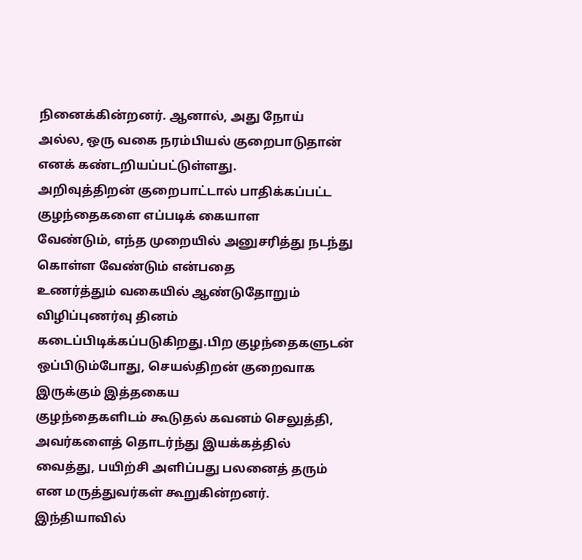நினைக்கின்றனர். ஆனால், அது நோய்
அல்ல, ஒரு வகை நரம்பியல் குறைபாடுதான் எனக் கண்டறியப்பட்டுள்ளது.
அறிவுத்திறன் குறைபாட்டால் பாதிக்கப்பட்ட குழந்தைகளை எப்படிக் கையாள
வேண்டும், எந்த முறையில் அனுசரித்து நடந்து கொள்ள வேண்டும் என்பதை
உணர்த்தும் வகையில் ஆண்டுதோறும் விழிப்புணர்வு தினம்
கடைப்பிடிக்கப்படுகிறது.பிற குழந்தைகளுடன் ஒப்பிடும்போது, செயல்திறன் குறைவாக இருக்கும் இத்தகைய
குழந்தைகளிடம் கூடுதல் கவனம் செலுத்தி, அவர்களைத் தொடர்ந்து இயக்கத்தில்
வைத்து, பயிற்சி அளிப்பது பலனைத் தரும் என மருத்துவர்கள் கூறுகின்றனர்.
இந்தியாவில்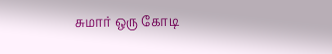சுமார் ஒரு கோடி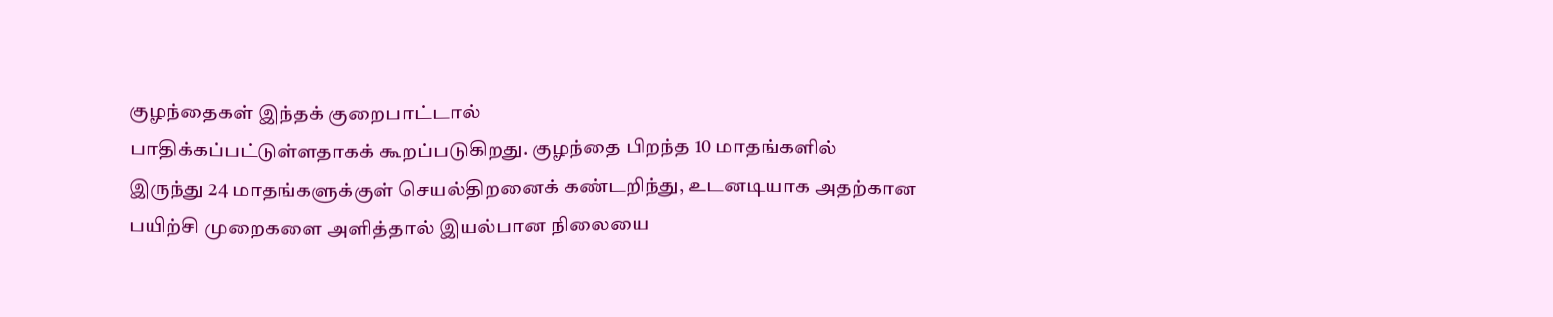குழந்தைகள் இந்தக் குறைபாட்டால்
பாதிக்கப்பட்டுள்ளதாகக் கூறப்படுகிறது. குழந்தை பிறந்த 10 மாதங்களில்
இருந்து 24 மாதங்களுக்குள் செயல்திறனைக் கண்டறிந்து, உடனடியாக அதற்கான
பயிற்சி முறைகளை அளித்தால் இயல்பான நிலையை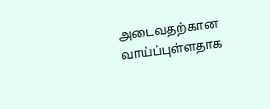அடைவதற்கான வாய்ப்புள்ளதாக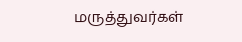மருத்துவர்கள்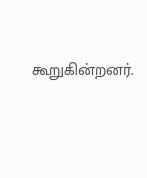கூறுகின்றனர்.